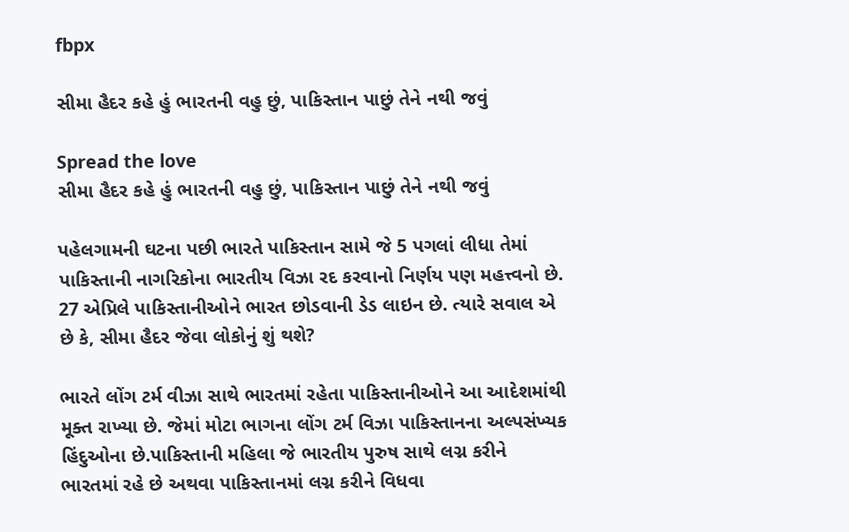fbpx

સીમા હૈદર કહે હું ભારતની વહુ છું, પાકિસ્તાન પાછું તેને નથી જવું

Spread the love
સીમા હૈદર કહે હું ભારતની વહુ છું, પાકિસ્તાન પાછું તેને નથી જવું

પહેલગામની ઘટના પછી ભારતે પાકિસ્તાન સામે જે 5 પગલાં લીધા તેમાં પાકિસ્તાની નાગરિકોના ભારતીય વિઝા રદ કરવાનો નિર્ણય પણ મહત્ત્વનો છે. 27 એપ્રિલે પાકિસ્તાનીઓને ભારત છોડવાની ડેડ લાઇન છે. ત્યારે સવાલ એ છે કે, સીમા હૈદર જેવા લોકોનું શું થશે?

ભારતે લોંગ ટર્મ વીઝા સાથે ભારતમાં રહેતા પાકિસ્તાનીઓને આ આદેશમાંથી મૂક્ત રાખ્યા છે. જેમાં મોટા ભાગના લોંગ ટર્મ વિઝા પાકિસ્તાનના અલ્પસંખ્યક હિંદુઓના છે.પાકિસ્તાની મહિલા જે ભારતીય પુરુષ સાથે લગ્ન કરીને ભારતમાં રહે છે અથવા પાકિસ્તાનમાં લગ્ન કરીને વિધવા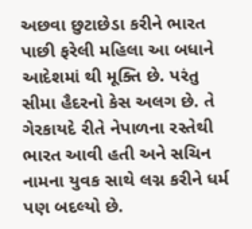અછવા છુટાછેડા કરીને ભારત પાછી ફરેલી મહિલા આ બધાને આદેશમાં થી મૂક્તિ છે. પરંતુ સીમા હૈદરનો કેસ અલગ છે. તે ગેરકાયદે રીતે નેપાળના રસ્તેથી ભારત આવી હતી અને સચિન નામના યુવક સાથે લગ્ન કરીને ધર્મ પણ બદલ્યો છે.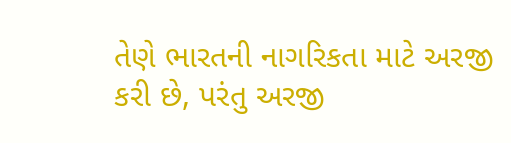તેણે ભારતની નાગરિકતા માટે અરજી કરી છે, પરંતુ અરજી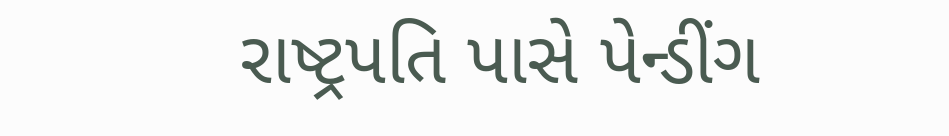રાષ્ટ્રપતિ પાસે પેન્ડીંગ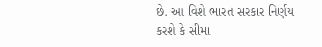છે. આ વિશે ભારત સરકાર નિર્ણય કરશે કે સીમા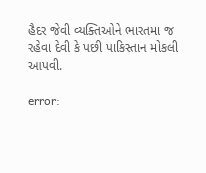હૈદર જેવી વ્યક્તિઓને ભારતમા જ રહેવા દેવી કે પછી પાકિસ્તાન મોકલી આપવી.

error: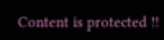Content is protected !!